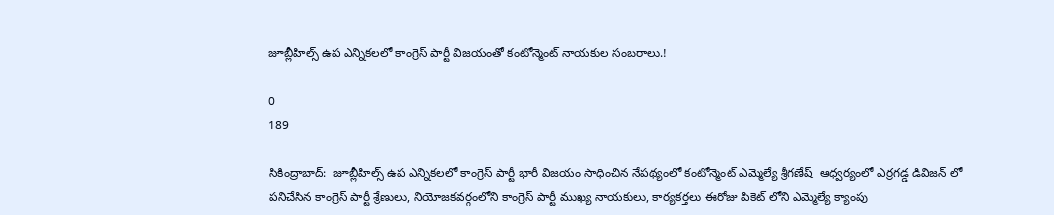జూబ్లీహిల్స్ ఉప ఎన్నికలలో కాంగ్రెస్ పార్టీ విజయంతో కంటోన్మెంట్ నాయకుల సంబరాలు.!

0
189

సికింద్రాబాద్:  జూబ్లీహిల్స్ ఉప ఎన్నికలలో కాంగ్రెస్ పార్టీ భారీ విజయం సాధించిన నేపథ్యంలో కంటోన్మెంట్ ఎమ్మెల్యే శ్రీగణేష్  ఆధ్వర్యంలో ఎర్రగడ్డ డివిజన్ లో పనిచేసిన కాంగ్రెస్ పార్టీ శ్రేణులు, నియోజకవర్గంలోని కాంగ్రెస్ పార్టీ ముఖ్య నాయకులు, కార్యకర్తలు ఈరోజు పికెట్ లోని ఎమ్మెల్యే క్యాంపు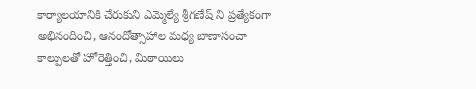కార్యాలయానికి చేరుకుని ఎమ్మెల్యే శ్రీగణేష్ ని ప్రత్యేకంగా అభినందించి, ఆనందోత్సాహాల మధ్య బాణాసంచా కాల్పులతో హోరెత్తించి, మిఠాయిలు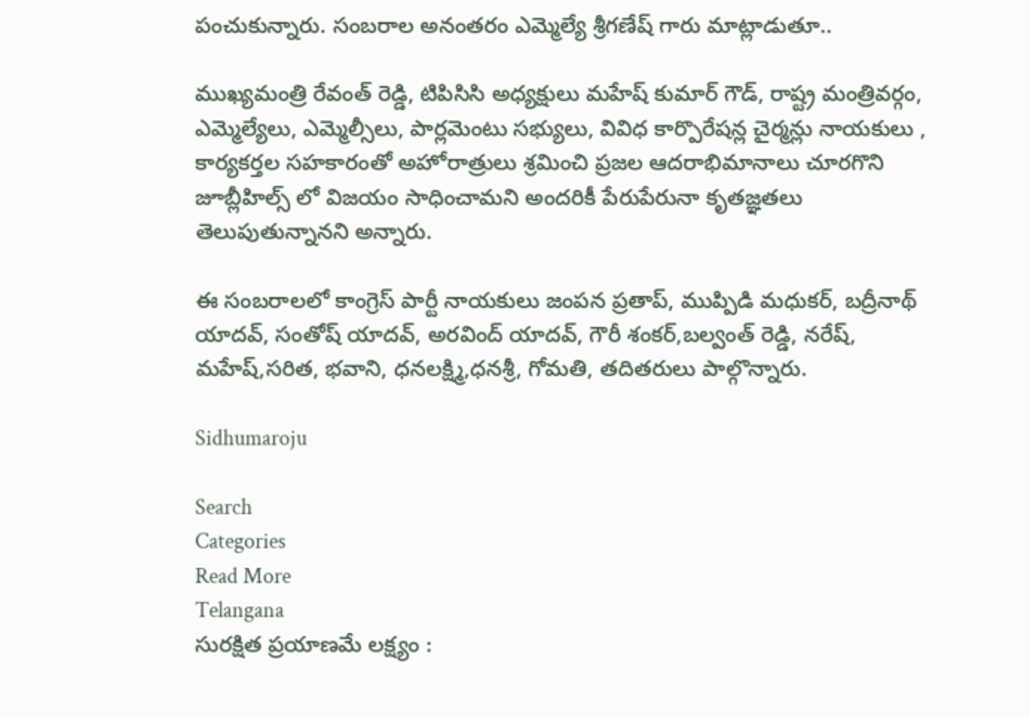పంచుకున్నారు. సంబరాల అనంతరం ఎమ్మెల్యే శ్రీగణేష్ గారు మాట్లాడుతూ..

ముఖ్యమంత్రి రేవంత్ రెడ్డి, టిపిసిసి అధ్యక్షులు మహేష్ కుమార్ గౌడ్, రాష్ట్ర మంత్రివర్గం, ఎమ్మెల్యేలు, ఎమ్మెల్సీలు, పార్లమెంటు సభ్యులు, వివిధ కార్పొరేషన్ల చైర్మన్లు నాయకులు , కార్యకర్తల సహకారంతో అహోరాత్రులు శ్రమించి ప్రజల ఆదరాభిమానాలు చూరగొని జూబ్లీహిల్స్ లో విజయం సాధించామని అందరికీ పేరుపేరునా కృతజ్ఞతలు తెలుపుతున్నానని అన్నారు.

ఈ సంబరాలలో కాంగ్రెస్ పార్టీ నాయకులు జంపన ప్రతాప్, ముప్పిడి మధుకర్, బద్రీనాథ్ యాదవ్, సంతోష్ యాదవ్, అరవింద్ యాదవ్, గౌరీ శంకర్,బల్వంత్ రెడ్డి, నరేష్, మహేష్,సరిత, భవాని, ధనలక్ష్మి,ధనశ్రీ, గోమతి, తదితరులు పాల్గొన్నారు.

Sidhumaroju

Search
Categories
Read More
Telangana
సురక్షిత ప్రయాణమే లక్ష్యం :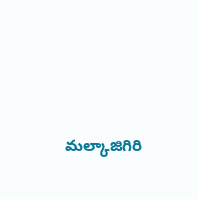మల్కాజిగిరి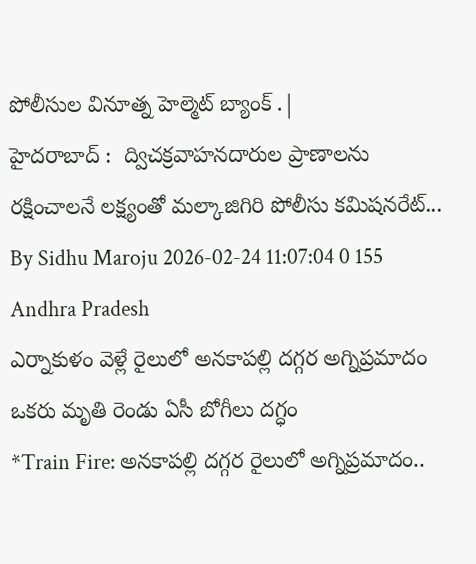పోలీసుల వినూత్న హెల్మెట్ బ్యాంక్ .|
హైదరాబాద్ :  ద్విచక్రవాహనదారుల ప్రాణాలను రక్షించాలనే లక్ష్యంతో మల్కాజిగిరి పోలీసు కమిషనరేట్...
By Sidhu Maroju 2026-02-24 11:07:04 0 155
Andhra Pradesh
ఎర్నాకుళం వెళ్లే రైలులో అనకాపల్లి దగ్గర అగ్నిప్రమాదం ఒకరు మృతి రెండు ఏసీ బోగీలు దగ్ధం
*Train Fire: అనకాపల్లి దగ్గర రైలులో అగ్నిప్రమాదం..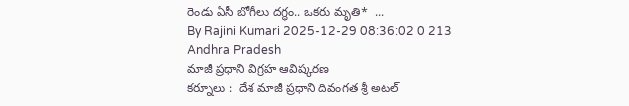రెండు ఏసీ బోగీలు దగ్ధం.. ఒకరు మృతి*  ...
By Rajini Kumari 2025-12-29 08:36:02 0 213
Andhra Pradesh
మాజీ ప్రధాని విగ్రహ ఆవిష్కరణ
కర్నూలు :  దేశ మాజీ ప్రధాని దివంగత శ్రీ అటల్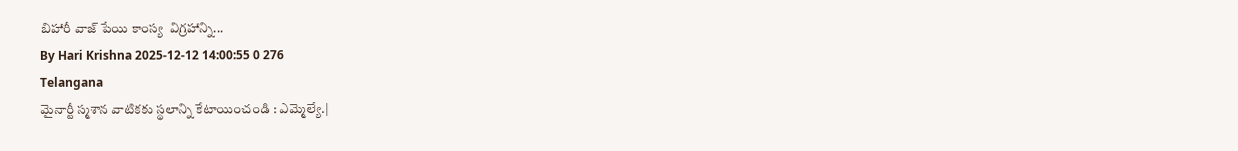బిహారీ వాజ్ పేయి కాంస్య  విగ్రహాన్ని...
By Hari Krishna 2025-12-12 14:00:55 0 276
Telangana
మైనార్టీ స్మశాన వాటికకు స్థలాన్ని కేటాయించండి : ఎమ్మెల్యే.|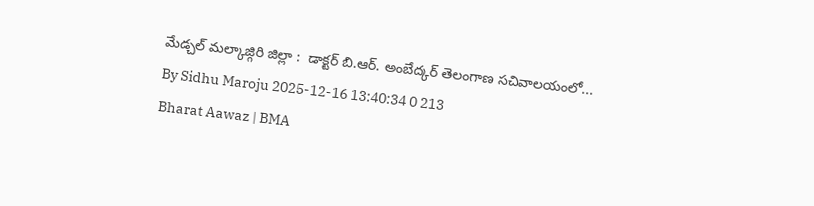మేడ్చల్ మల్కాజ్గిరి జిల్లా :  డాక్టర్ బి.ఆర్. అంబేద్కర్ తెలంగాణ సచివాలయంలో...
By Sidhu Maroju 2025-12-16 13:40:34 0 213
Bharat Aawaz | BMA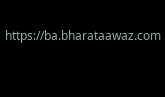https://ba.bharataawaz.com